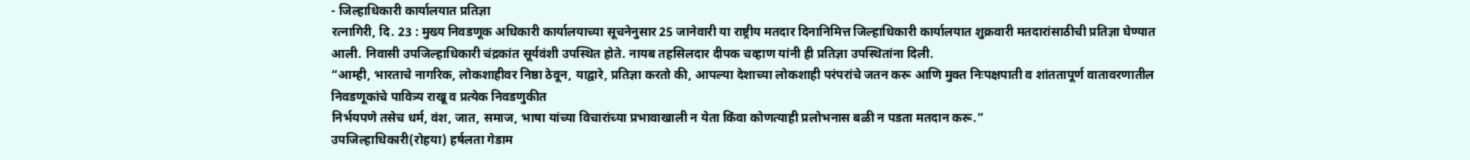- जिल्हाधिकारी कार्यालयात प्रतिज्ञा
रत्नागिरी, दि. 23 : मुख्य निवडणूक अधिकारी कार्यालयाच्या सूचनेनुसार 25 जानेवारी या राष्ट्रीय मतदार दिनानिमित्त जिल्हाधिकारी कार्यालयात शुक्रवारी मतदारांसाठीची प्रतिज्ञा घेण्यात आली. निवासी उपजिल्हाधिकारी चंद्रकांत सूर्यवंशी उपस्थित होते. नायब तहसिलदार दीपक चव्हाण यांनी ही प्रतिज्ञा उपस्थितांना दिली.
“आम्ही, भारताचे नागरिक, लोकशाहीवर निष्ठा ठेवून, याद्वारे, प्रतिज्ञा करतो की, आपल्या देशाच्या लोकशाही परंपरांचे जतन करू आणि मुक्त निःपक्षपाती व शांततापूर्ण वातावरणातील निवडणूकांचे पावित्र्य राखू व प्रत्येक निवडणुकीत
निर्भयपणे तसेच धर्म, वंश, जात, समाज, भाषा यांच्या विचारांच्या प्रभावाखाली न येता किंवा कोणत्याही प्रलोभनास बळी न पडता मतदान करू.”
उपजिल्हाधिकारी(रोहया) हर्षलता गेडाम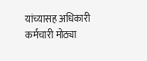यांच्यासह अधिकारी कर्मचारी मोठ्या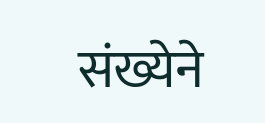संख्येने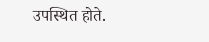उपस्थित होते.